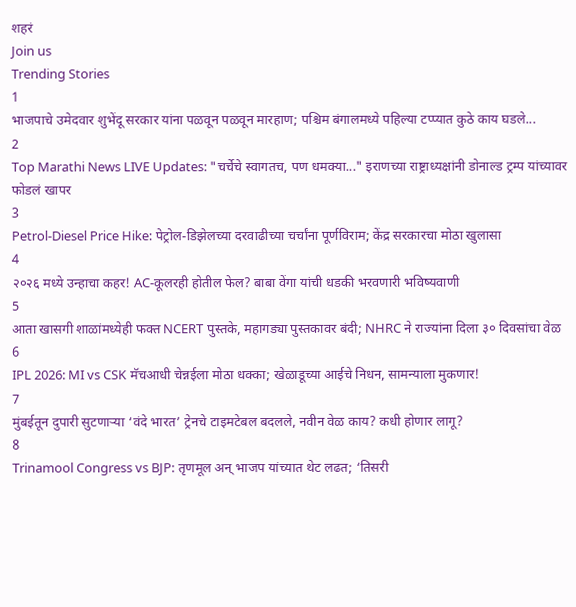शहरं
Join us
Trending Stories
1
भाजपाचे उमेदवार शुभेंदू सरकार यांना पळवून पळवून मारहाण; पश्चिम बंगालमध्ये पहिल्या टप्प्यात कुठे काय घडले...
2
Top Marathi News LIVE Updates: "चर्चेचे स्वागतच, पण धमक्या..." इराणच्या राष्ट्राध्यक्षांनी डोनाल्ड ट्रम्प यांच्यावर फोडलं खापर
3
Petrol-Diesel Price Hike: पेट्रोल-डिझेलच्या दरवाढीच्या चर्चांना पूर्णविराम; केंद्र सरकारचा मोठा खुलासा
4
२०२६ मध्ये उन्हाचा कहर! AC-कूलरही होतील फेल? बाबा वेंगा यांची धडकी भरवणारी भविष्यवाणी
5
आता खासगी शाळांमध्येही फक्त NCERT पुस्तके, महागड्या पुस्तकावर बंदी; NHRC ने राज्यांना दिला ३० दिवसांचा वेळ
6
IPL 2026: MI vs CSK मॅचआधी चेन्नईला मोठा धक्का; खेळाडूच्या आईचे निधन, सामन्याला मुकणार!
7
मुंबईतून दुपारी सुटणाऱ्या ‘वंदे भारत’ ट्रेनचे टाइमटेबल बदलले, नवीन वेळ काय? कधी होणार लागू?
8
Trinamool Congress vs BJP: तृणमूल अन् भाजप यांच्यात थेट लढत; ‘तिसरी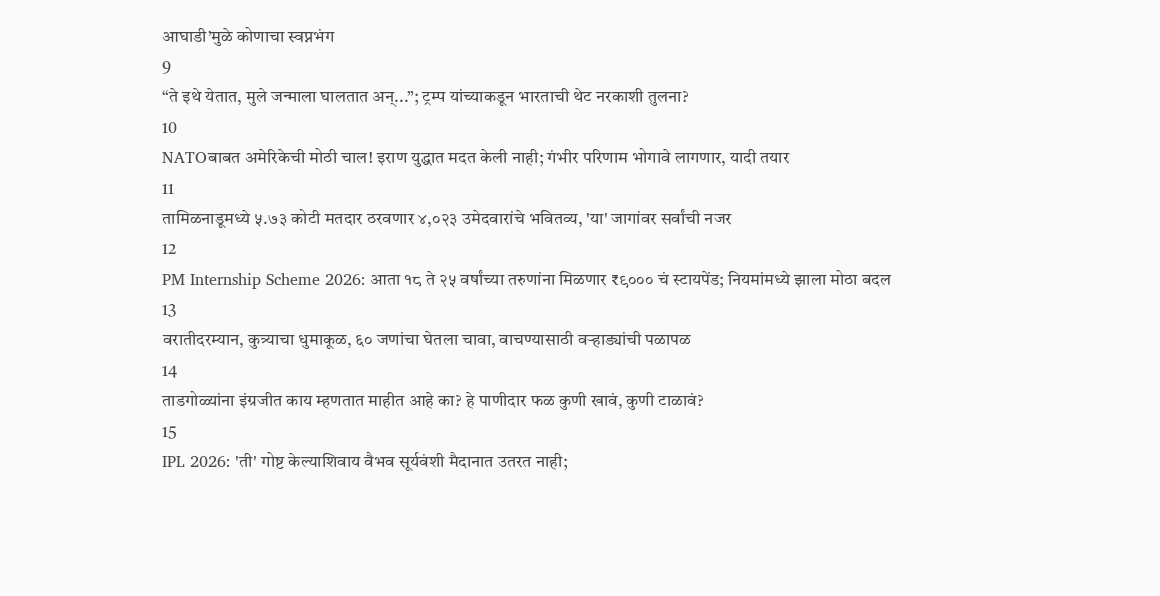आघाडी’मुळे कोणाचा स्वप्नभंग
9
“ते इथे येतात, मुले जन्माला घालतात अन्...”; ट्रम्प यांच्याकडून भारताची थेट नरकाशी तुलना?
10
NATOबाबत अमेरिकेची मोठी चाल! इराण युद्धात मदत केली नाही; गंभीर परिणाम भोगावे लागणार, यादी तयार
11
तामिळनाडूमध्ये ५.७३ कोटी मतदार ठरवणार ४,०२३ उमेदवारांचे भवितव्य, 'या' जागांवर सर्वांची नजर
12
PM Internship Scheme 2026: आता १८ ते २५ वर्षांच्या तरुणांना मिळणार ₹९००० चं स्टायपेंड; नियमांमध्ये झाला मोठा बदल
13
वरातीदरम्यान, कुत्र्याचा धुमाकूळ, ६० जणांचा घेतला चावा, वाचण्यासाठी वऱ्हाड्यांची पळापळ
14
ताडगोळ्यांना इंग्रजीत काय म्हणतात माहीत आहे का? हे पाणीदार फळ कुणी खावं, कुणी टाळावं?
15
IPL 2026: 'ती' गोष्ट केल्याशिवाय वैभव सूर्यवंशी मैदानात उतरत नाही;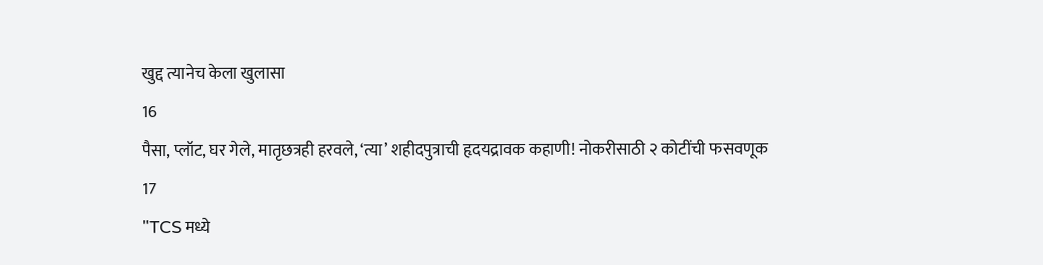खुद्द त्यानेच केला खुलासा
16
पैसा, प्लॉट, घर गेले, मातृछत्रही हरवले, ‘त्या’ शहीदपुत्राची हृदयद्रावक कहाणी! नोकरीसाठी २ कोटींची फसवणूक
17
"TCS मध्ये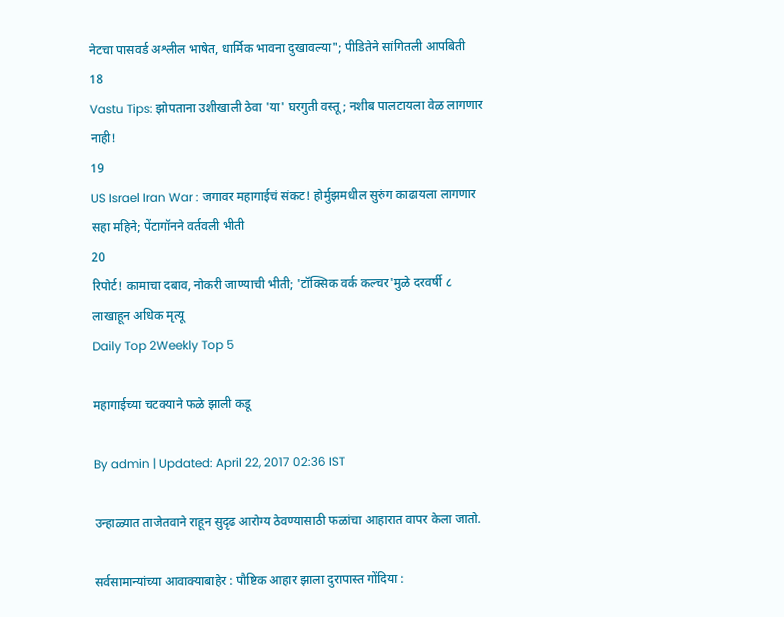नेटचा पासवर्ड अश्लील भाषेत, धार्मिक भावना दुखावल्या"; पीडितेने सांगितली आपबिती
18
Vastu Tips: झोपताना उशीखाली ठेवा 'या' घरगुती वस्तू; नशीब पालटायला वेळ लागणार नाही!
19
US Israel Iran War : जगावर महागाईचं संकट! होर्मुझमधील सुरुंग काढायला लागणार सहा महिने; पेंटागॉनने वर्तवली भीती
20
रिपोर्ट! कामाचा दबाव, नोकरी जाण्याची भीती; 'टॉक्सिक वर्क कल्चर'मुळे दरवर्षी ८ लाखाहून अधिक मृत्यू
Daily Top 2Weekly Top 5

महागाईच्या चटक्याने फळे झाली कडू

By admin | Updated: April 22, 2017 02:36 IST

उन्हाळ्यात ताजेतवाने राहून सुदृढ आरोग्य ठेवण्यासाठी फळांचा आहारात वापर केला जातो.

सर्वसामान्यांच्या आवाक्याबाहेर : पौष्टिक आहार झाला दुरापास्त गोंदिया :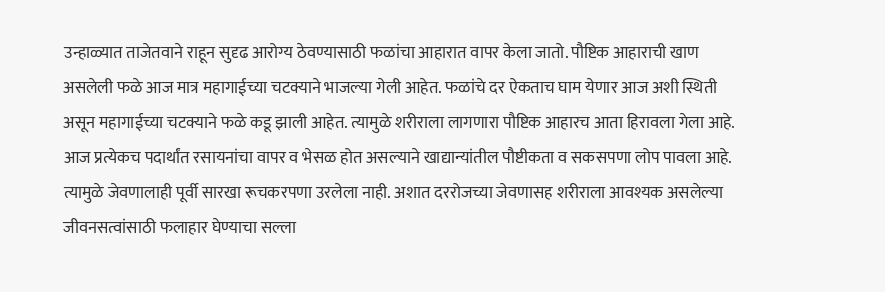उन्हाळ्यात ताजेतवाने राहून सुदृढ आरोग्य ठेवण्यासाठी फळांचा आहारात वापर केला जातो. पौष्टिक आहाराची खाण असलेली फळे आज मात्र महागाईच्या चटक्याने भाजल्या गेली आहेत. फळांचे दर ऐकताच घाम येणार आज अशी स्थिती असून महागाईच्या चटक्याने फळे कडू झाली आहेत. त्यामुळे शरीराला लागणारा पौष्टिक आहारच आता हिरावला गेला आहे. आज प्रत्येकच पदार्थांत रसायनांचा वापर व भेसळ होत असल्याने खाद्यान्यांतील पौष्टीकता व सकसपणा लोप पावला आहे. त्यामुळे जेवणालाही पूर्वी सारखा रूचकरपणा उरलेला नाही. अशात दररोजच्या जेवणासह शरीराला आवश्यक असलेल्या जीवनसत्वांसाठी फलाहार घेण्याचा सल्ला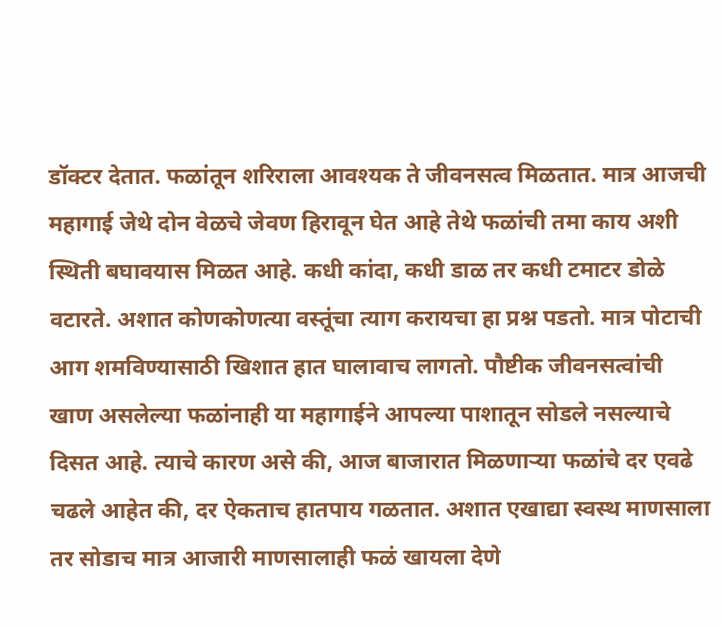डॉक्टर देतात. फळांतून शरिराला आवश्यक ते जीवनसत्व मिळतात. मात्र आजची महागाई जेथे दोन वेळचे जेवण हिरावून घेत आहे तेथे फळांची तमा काय अशी स्थिती बघावयास मिळत आहे. कधी कांदा, कधी डाळ तर कधी टमाटर डोळे वटारते. अशात कोणकोणत्या वस्तूंचा त्याग करायचा हा प्रश्न पडतो. मात्र पोटाची आग शमविण्यासाठी खिशात हात घालावाच लागतो. पौष्टीक जीवनसत्वांची खाण असलेल्या फळांनाही या महागाईने आपल्या पाशातून सोडले नसल्याचे दिसत आहे. त्याचे कारण असे की, आज बाजारात मिळणाऱ्या फळांचे दर एवढे चढले आहेत की, दर ऐकताच हातपाय गळतात. अशात एखाद्या स्वस्थ माणसाला तर सोडाच मात्र आजारी माणसालाही फळं खायला देणे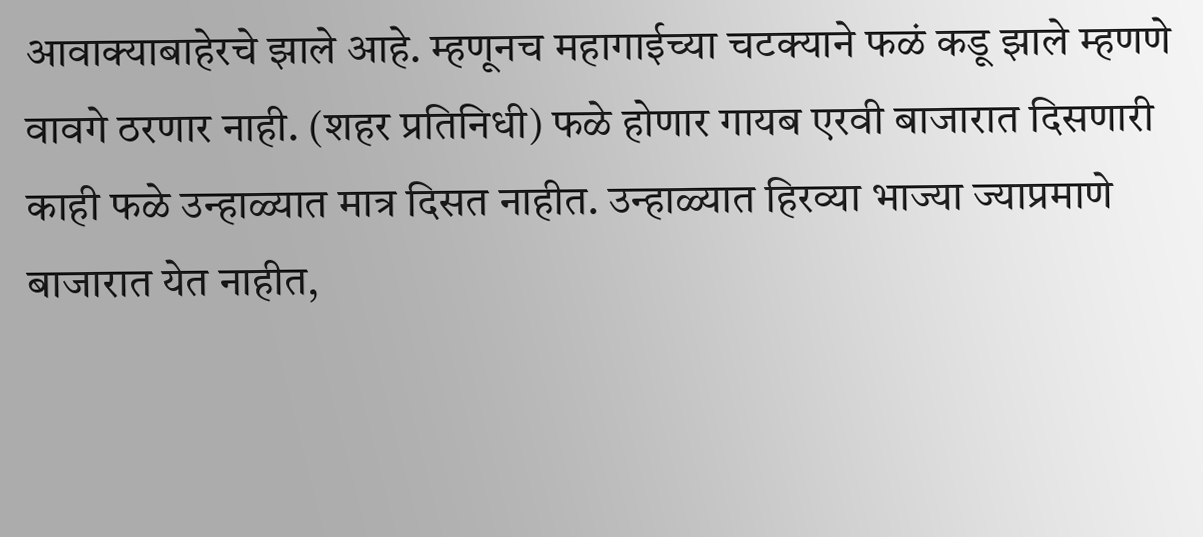आवाक्याबाहेरचे झाले आहे. म्हणूनच महागाईच्या चटक्याने फळं कडू झाले म्हणणे वावगे ठरणार नाही. (शहर प्रतिनिधी) फळे होणार गायब एरवी बाजारात दिसणारी काही फळे उन्हाळ्यात मात्र दिसत नाहीत. उन्हाळ्यात हिरव्या भाज्या ज्याप्रमाणे बाजारात येत नाहीत,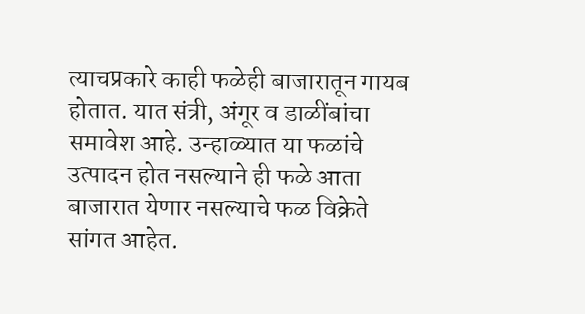त्याचप्रकारे काही फळेही बाजारातून गायब होतात. यात संत्री, अंगूर व डाळींबांचा समावेश आहे. उन्हाळ्यात या फळांचे उत्पादन होत नसल्याने ही फळे आता बाजारात येणार नसल्याचे फळ विक्रेते सांगत आहेत.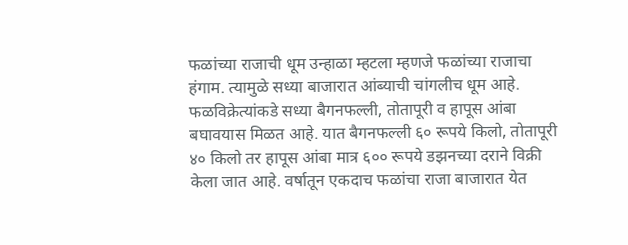फळांच्या राजाची धूम उन्हाळा म्हटला म्हणजे फळांच्या राजाचा हंगाम. त्यामुळे सध्या बाजारात आंब्याची चांगलीच धूम आहे. फळविक्रेत्यांकडे सध्या बैगनफल्ली, तोतापूरी व हापूस आंबा बघावयास मिळत आहे. यात बैगनफल्ली ६० रूपये किलो, तोतापूरी ४० किलो तर हापूस आंबा मात्र ६०० रूपये डझनच्या दराने विक्री केला जात आहे. वर्षातून एकदाच फळांचा राजा बाजारात येत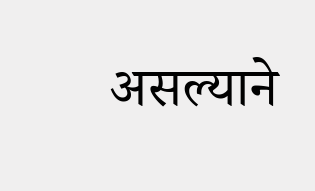असल्याने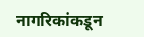नागरिकांकडून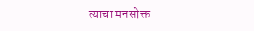त्याचा मनसोक्त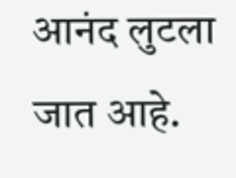आनंद लुटला जात आहे.